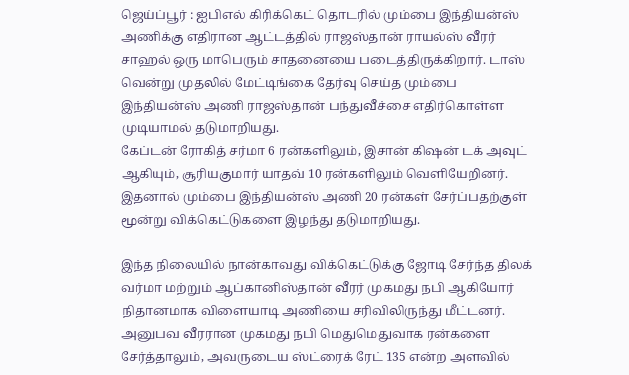ஜெய்ப்பூர் : ஐபிஎல் கிரிக்கெட் தொடரில் மும்பை இந்தியன்ஸ் அணிக்கு எதிரான ஆட்டத்தில் ராஜஸ்தான் ராயல்ஸ் வீரர் சாஹல் ஒரு மாபெரும் சாதனையை படைத்திருக்கிறார். டாஸ் வென்று முதலில் மேட்டிங்கை தேர்வு செய்த மும்பை இந்தியன்ஸ் அணி ராஜஸ்தான் பந்துவீச்சை எதிர்கொள்ள முடியாமல் தடுமாறியது.
கேப்டன் ரோகித் சர்மா 6 ரன்களிலும், இசான் கிஷன் டக் அவுட் ஆகியும், சூரியகுமார் யாதவ் 10 ரன்களிலும் வெளியேறினர். இதனால் மும்பை இந்தியன்ஸ் அணி 20 ரன்கள் சேர்ப்பதற்குள் மூன்று விக்கெட்டுகளை இழந்து தடுமாறியது.

இந்த நிலையில் நான்காவது விக்கெட்டுக்கு ஜோடி சேர்ந்த திலக் வர்மா மற்றும் ஆப்கானிஸ்தான் வீரர் முகமது நபி ஆகியோர் நிதானமாக விளையாடி அணியை சரிவிலிருந்து மீட்டனர். அனுபவ வீரரான முகமது நபி மெதுமெதுவாக ரன்களை சேர்த்தாலும், அவருடைய ஸ்ட்ரைக் ரேட் 135 என்ற அளவில்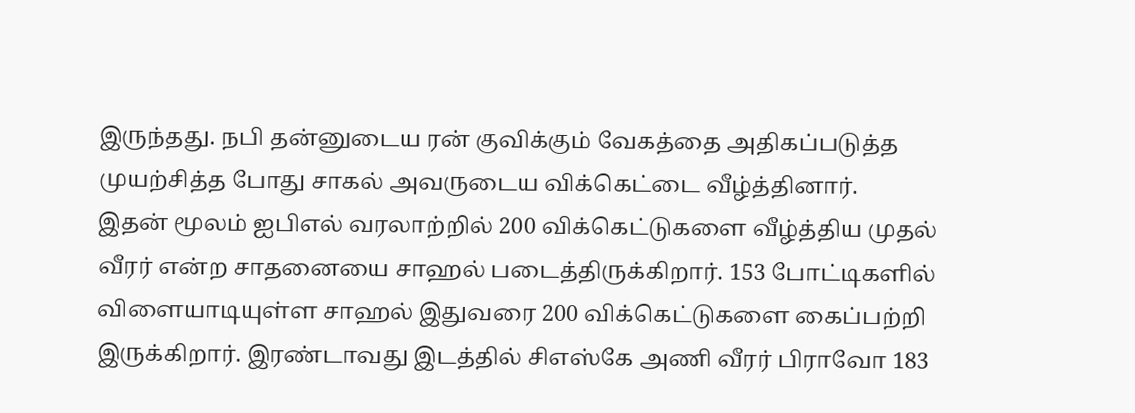இருந்தது. நபி தன்னுடைய ரன் குவிக்கும் வேகத்தை அதிகப்படுத்த முயற்சித்த போது சாகல் அவருடைய விக்கெட்டை வீழ்த்தினார்.
இதன் மூலம் ஐபிஎல் வரலாற்றில் 200 விக்கெட்டுகளை வீழ்த்திய முதல் வீரர் என்ற சாதனையை சாஹல் படைத்திருக்கிறார். 153 போட்டிகளில் விளையாடியுள்ள சாஹல் இதுவரை 200 விக்கெட்டுகளை கைப்பற்றி இருக்கிறார். இரண்டாவது இடத்தில் சிஎஸ்கே அணி வீரர் பிராவோ 183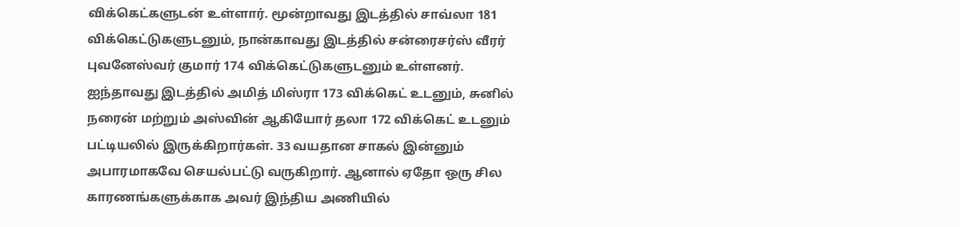விக்கெட்களுடன் உள்ளார். மூன்றாவது இடத்தில் சாவ்லா 181 விக்கெட்டுகளுடனும், நான்காவது இடத்தில் சன்ரைசர்ஸ் வீரர் புவனேஸ்வர் குமார் 174 விக்கெட்டுகளுடனும் உள்ளனர்.
ஐந்தாவது இடத்தில் அமித் மிஸ்ரா 173 விக்கெட் உடனும், சுனில் நரைன் மற்றும் அஸ்வின் ஆகியோர் தலா 172 விக்கெட் உடனும் பட்டியலில் இருக்கிறார்கள். 33 வயதான சாகல் இன்னும் அபாரமாகவே செயல்பட்டு வருகிறார். ஆனால் ஏதோ ஒரு சில காரணங்களுக்காக அவர் இந்திய அணியில்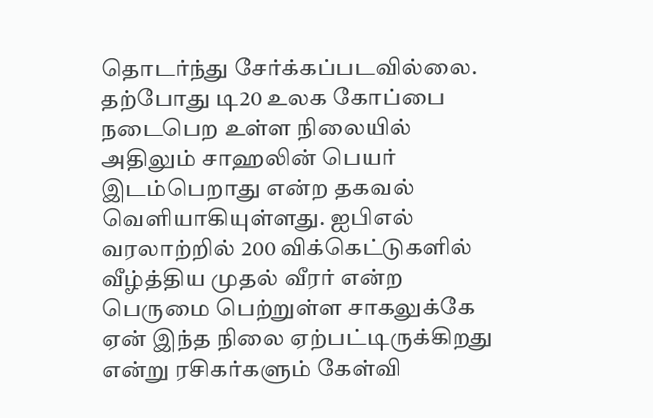தொடர்ந்து சேர்க்கப்படவில்லை.
தற்போது டி20 உலக கோப்பை நடைபெற உள்ள நிலையில் அதிலும் சாஹலின் பெயர் இடம்பெறாது என்ற தகவல் வெளியாகியுள்ளது. ஐபிஎல் வரலாற்றில் 200 விக்கெட்டுகளில் வீழ்த்திய முதல் வீரர் என்ற பெருமை பெற்றுள்ள சாகலுக்கே ஏன் இந்த நிலை ஏற்பட்டிருக்கிறது என்று ரசிகர்களும் கேள்வி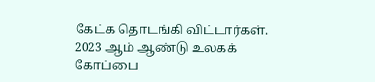கேட்க தொடங்கி விட்டார்கள். 2023 ஆம் ஆண்டு உலகக் கோப்பை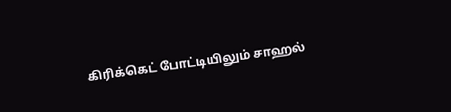கிரிக்கெட் போட்டியிலும் சாஹல்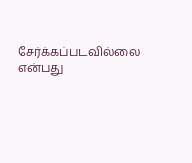சேர்க்கப்படவில்லை என்பது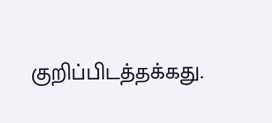குறிப்பிடத்தக்கது.